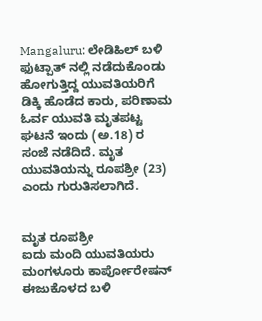Mangaluru: ಲೇಡಿಹಿಲ್ ಬಳಿ ಫುಟ್ಪಾತ್ ನಲ್ಲಿ ನಡೆದುಕೊಂಡು ಹೋಗುತ್ತಿದ್ದ ಯುವತಿಯರಿಗೆ ಡಿಕ್ಕಿ ಹೊಡೆದ ಕಾರು, ಪರಿಣಾಮ ಓರ್ವ ಯುವತಿ ಮೃತಪಟ್ಟ ಘಟನೆ ಇಂದು (ಅ.18) ರ ಸಂಜೆ ನಡೆದಿದೆ. ಮೃತ ಯುವತಿಯನ್ನು ರೂಪಶ್ರೀ (23) ಎಂದು ಗುರುತಿಸಲಾಗಿದೆ.


ಮೃತ ರೂಪಶ್ರೀ
ಐದು ಮಂದಿ ಯುವತಿಯರು ಮಂಗಳೂರು ಕಾರ್ಪೋರೇಷನ್ ಈಜುಕೊಳದ ಬಳಿ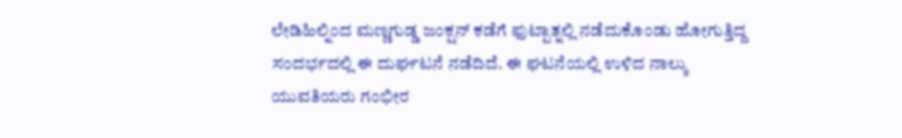ಲೇಡಿಹಿಲ್ನಿಂದ ಮಣ್ಣಗುಡ್ಡ ಜಂಕ್ಷನ್ ಕಡೆಗೆ ಫುಟ್ಪಾತ್ನಲ್ಲಿ ನಡೆದುಕೊಂಡು ಹೋಗುತ್ತಿದ್ದ ಸಂದರ್ಭದಲ್ಲಿ ಈ ದುರ್ಘಟನೆ ನಡೆದಿದೆ. ಈ ಘಟನೆಯಲ್ಲಿ ಉಳಿದ ನಾಲ್ಕು ಯುವತಿಯರು ಗಂಭೀರ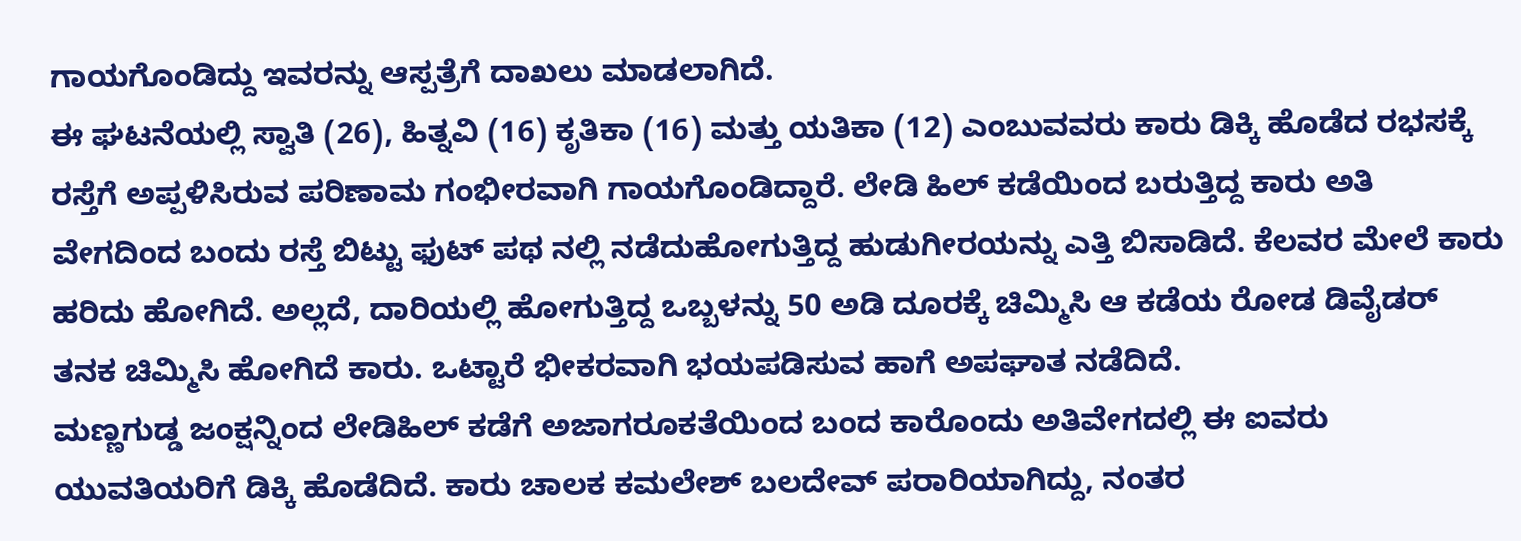ಗಾಯಗೊಂಡಿದ್ದು ಇವರನ್ನು ಆಸ್ಪತ್ರೆಗೆ ದಾಖಲು ಮಾಡಲಾಗಿದೆ.
ಈ ಘಟನೆಯಲ್ಲಿ ಸ್ವಾತಿ (26), ಹಿತ್ನವಿ (16) ಕೃತಿಕಾ (16) ಮತ್ತು ಯತಿಕಾ (12) ಎಂಬುವವರು ಕಾರು ಡಿಕ್ಕಿ ಹೊಡೆದ ರಭಸಕ್ಕೆ ರಸ್ತೆಗೆ ಅಪ್ಪಳಿಸಿರುವ ಪರಿಣಾಮ ಗಂಭೀರವಾಗಿ ಗಾಯಗೊಂಡಿದ್ದಾರೆ. ಲೇಡಿ ಹಿಲ್ ಕಡೆಯಿಂದ ಬರುತ್ತಿದ್ದ ಕಾರು ಅತಿ ವೇಗದಿಂದ ಬಂದು ರಸ್ತೆ ಬಿಟ್ಟು ಫುಟ್ ಪಥ ನಲ್ಲಿ ನಡೆದುಹೋಗುತ್ತಿದ್ದ ಹುಡುಗೀರಯನ್ನು ಎತ್ತಿ ಬಿಸಾಡಿದೆ. ಕೆಲವರ ಮೇಲೆ ಕಾರು ಹರಿದು ಹೋಗಿದೆ. ಅಲ್ಲದೆ, ದಾರಿಯಲ್ಲಿ ಹೋಗುತ್ತಿದ್ದ ಒಬ್ಬಳನ್ನು 50 ಅಡಿ ದೂರಕ್ಕೆ ಚಿಮ್ಮಿಸಿ ಆ ಕಡೆಯ ರೋಡ ಡಿವೈಡರ್ ತನಕ ಚಿಮ್ಮಿಸಿ ಹೋಗಿದೆ ಕಾರು. ಒಟ್ಟಾರೆ ಭೀಕರವಾಗಿ ಭಯಪಡಿಸುವ ಹಾಗೆ ಅಪಘಾತ ನಡೆದಿದೆ.
ಮಣ್ಣಗುಡ್ಡ ಜಂಕ್ಷನ್ನಿಂದ ಲೇಡಿಹಿಲ್ ಕಡೆಗೆ ಅಜಾಗರೂಕತೆಯಿಂದ ಬಂದ ಕಾರೊಂದು ಅತಿವೇಗದಲ್ಲಿ ಈ ಐವರು ಯುವತಿಯರಿಗೆ ಡಿಕ್ಕಿ ಹೊಡೆದಿದೆ. ಕಾರು ಚಾಲಕ ಕಮಲೇಶ್ ಬಲದೇವ್ ಪರಾರಿಯಾಗಿದ್ದು, ನಂತರ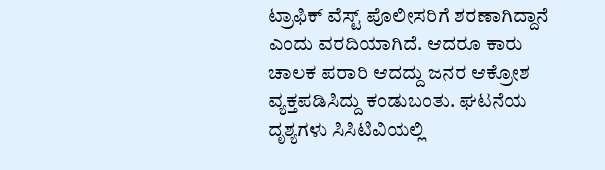ಟ್ರಾಫಿಕ್ ವೆಸ್ಟ್ ಪೊಲೀಸರಿಗೆ ಶರಣಾಗಿದ್ದಾನೆ ಎಂದು ವರದಿಯಾಗಿದೆ. ಆದರೂ ಕಾರು ಚಾಲಕ ಪರಾರಿ ಆದದ್ದು ಜನರ ಆಕ್ರೋಶ ವ್ಯಕ್ತಪಡಿಸಿದ್ದು ಕಂಡುಬಂತು. ಘಟನೆಯ ದೃಶ್ಯಗಳು ಸಿಸಿಟಿವಿಯಲ್ಲಿ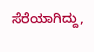ಸೆರೆಯಾಗಿದ್ದು,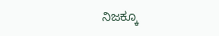ನಿಜಕ್ಕೂ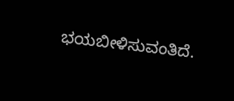ಭಯಬೀಳಿಸುವಂತಿದೆ.